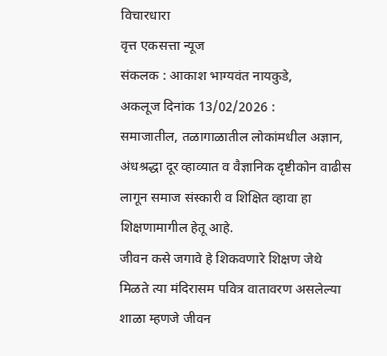विचारधारा
वृत्त एकसत्ता न्यूज
संकलक : आकाश भाग्यवंत नायकुडे,
अकलूज दिनांक 13/02/2026 :
समाजातील, तळागाळातील लोकांमधील अज्ञान, अंधश्रद्धा दूर व्हाव्यात व वैज्ञानिक दृष्टीकोन वाढीस लागून समाज संस्कारी व शिक्षित व्हावा हा शिक्षणामागील हेतू आहे.
जीवन कसे जगावे हे शिकवणारे शिक्षण जेथे मिळते त्या मंदिरासम पवित्र वातावरण असलेल्या शाळा म्हणजे जीवन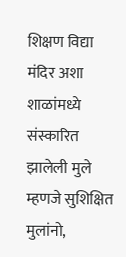शिक्षण विद्या मंदिर अशा शाळांमध्ये संस्कारित झालेली मुले म्हणजे सुशिक्षित
मुलांनो,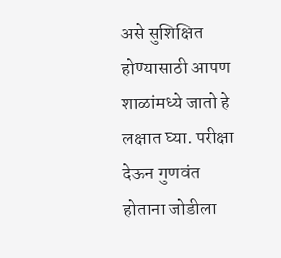असे सुशिक्षित होण्यासाठी आपण शाळांमध्ये जातो हे लक्षात घ्या. परीक्षा देऊन गुणवंत होताना जोडीला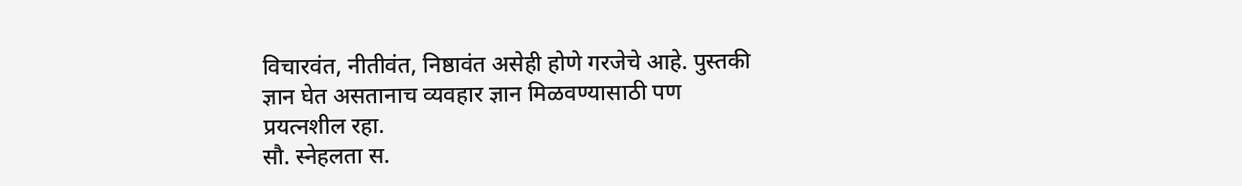विचारवंत, नीतीवंत, निष्ठावंत असेही होणे गरजेचे आहे. पुस्तकी ज्ञान घेत असतानाच व्यवहार ज्ञान मिळवण्यासाठी पण प्रयत्नशील रहा.
सौ. स्नेहलता स.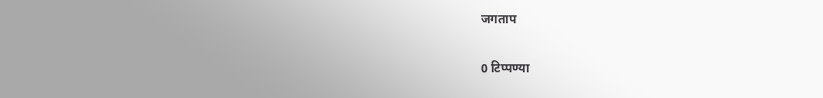जगताप

0 टिप्पण्या